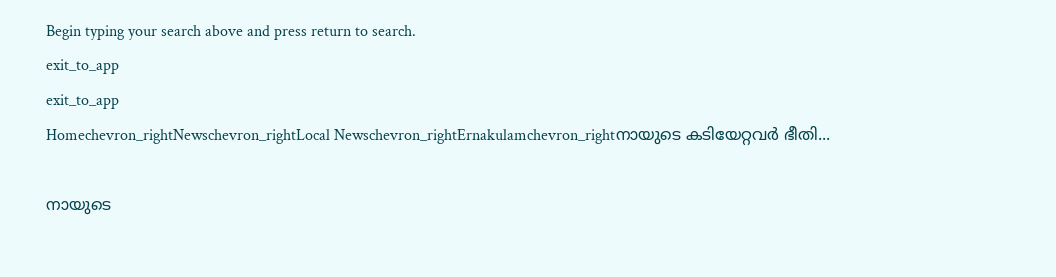Begin typing your search above and press return to search.
exit_to_app
exit_to_app
Homechevron_rightNewschevron_rightLocal Newschevron_rightErnakulamchevron_rightനായുടെ കടിയേറ്റവർ ഭീതി...

നായുടെ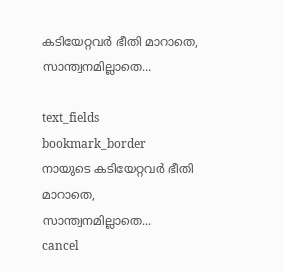കടിയേറ്റവർ ഭീതി മാറാതെ, സാന്ത്വനമില്ലാതെ...

text_fields
bookmark_border
നായുടെ കടിയേറ്റവർ ഭീതി മാറാതെ, സാന്ത്വനമില്ലാതെ...
cancel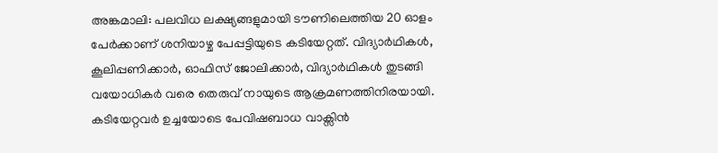അങ്കമാലി: പലവിധ ലക്ഷ്യങ്ങളുമായി ടൗണിലെത്തിയ 20 ഓളം പേർക്കാണ് ശനിയാഴ്ച പേപ്പട്ടിയുടെ കടിയേറ്റത്. വിദ്യാർഥികൾ, കൂലിപ്പണിക്കാർ, ഓഫിസ് ജോലിക്കാർ, വിദ്യാർഥികൾ തുടങ്ങി വയോധികർ വരെ തെരുവ് നായുടെ ആക്രമണത്തിനിരയായി. കടിയേറ്റവർ ഉച്ചയോടെ പേവിഷബാധ വാക്സിൻ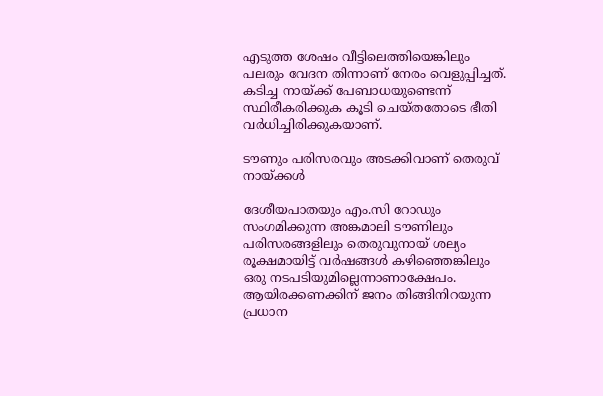എടുത്ത ശേഷം വീട്ടിലെത്തിയെങ്കിലും പലരും വേദന തിന്നാണ് നേരം വെളുപ്പിച്ചത്. കടിച്ച നായ്ക്ക് പേബാധയുണ്ടെന്ന് സ്ഥിരീകരിക്കുക കൂടി ചെയ്തതോടെ ഭീതി വർധിച്ചിരിക്കുകയാണ്.

ടൗണും പരിസരവും അടക്കിവാണ് തെരുവ് നായ്ക്കൾ

ദേശീയപാതയും എം.സി റോഡും സംഗമിക്കുന്ന അങ്കമാലി ടൗണിലും പരിസരങ്ങളിലും തെരുവുനായ് ശല്യം രൂക്ഷമായിട്ട് വർഷങ്ങൾ കഴിഞ്ഞെങ്കിലും ഒരു നടപടിയുമില്ലെന്നാണാക്ഷേപം. ആയിരക്കണക്കിന് ജനം തിങ്ങിനിറയുന്ന പ്രധാന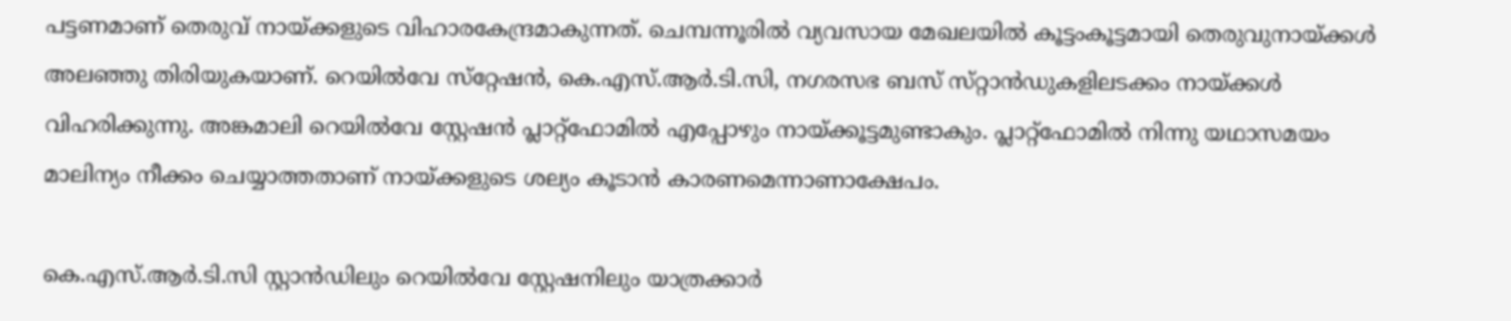പട്ടണമാണ് തെരുവ് നായ്ക്കളുടെ വിഹാരകേന്ദ്രമാകുന്നത്. ചെമ്പന്നൂരിൽ വ്യവസായ മേഖലയിൽ കൂട്ടംകൂട്ടമായി തെരുവുനായ്ക്കൾ അലഞ്ഞു തിരിയുകയാണ്. റെയിൽവേ സ്‌റ്റേഷൻ, കെ.എസ്.ആർ.ടി.സി, നഗരസഭ ബസ് സ്‌റ്റാൻഡുകളിലടക്കം നായ്ക്കൾ വിഹരിക്കുന്നു. അങ്കമാലി റെയിൽവേ ‌സ്റ്റേഷൻ പ്ലാറ്റ്ഫോമിൽ എപ്പോഴും നായ്ക്കൂട്ടമുണ്ടാകും. പ്ലാറ്റ്ഫോമിൽ നിന്നു യഥാസമയം മാലിന്യം നീക്കം ചെയ്യാത്തതാണ് നായ്ക്കളുടെ ശല്യം കൂടാൻ കാരണമെന്നാണാക്ഷേപം.

കെ.എസ്.ആർ.ടി.സി സ്റ്റാൻഡിലും റെയിൽവേ സ്റ്റേഷനിലും യാത്രക്കാർ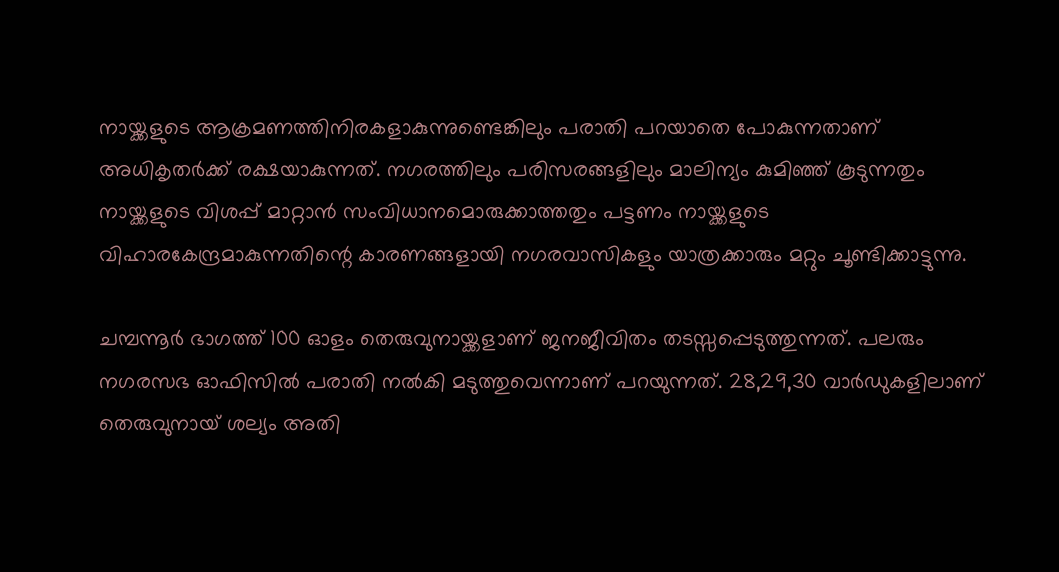നായ്ക്കളുടെ ആക്രമണത്തിനിരകളാകുന്നുണ്ടെങ്കിലും പരാതി പറയാതെ പോകുന്നതാണ് അധികൃതർക്ക് രക്ഷയാകുന്നത്. നഗരത്തിലും പരിസരങ്ങളിലും മാലിന്യം കുമിഞ്ഞ് കൂടുന്നതും നായ്ക്കളുടെ വിശപ്പ് മാറ്റാൻ സംവിധാനമൊരുക്കാത്തതും പട്ടണം നായ്ക്കളുടെ വിഹാരകേന്ദ്രമാകുന്നതിന്റെ കാരണങ്ങളായി നഗരവാസികളും യാത്രക്കാരും മറ്റും ചൂണ്ടിക്കാട്ടുന്നു.

ചമ്പന്നൂർ ഭാഗത്ത് 100 ഓളം തെരുവുനായ്ക്കളാണ് ജനജീവിതം തടസ്സപ്പെടുത്തുന്നത്. പലരും നഗരസഭ ഓഫിസിൽ പരാതി നൽകി മടുത്തുവെന്നാണ് പറയുന്നത്. 28,29,30 വാർഡുകളിലാണ് തെരുവുനായ് ശല്യം അതി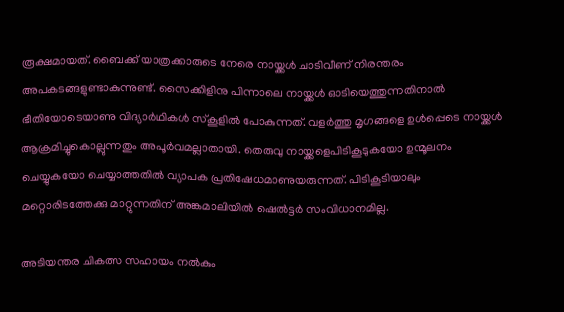രൂക്ഷമായത്. ബൈക്ക് യാത്രക്കാരുടെ നേരെ നായ്ക്കൾ ചാടിവീണ് നിരന്തരം അപകടങ്ങളുണ്ടാകുന്നുണ്ട്. സൈക്കിളിനു പിന്നാലെ നായ്ക്കൾ ഓടിയെത്തുന്നതിനാൽ ഭീതിയോടെയാണു വിദ്യാർഥികൾ സ്കൂ‌ളിൽ പോകുന്നത്. വളർത്തു മൃഗങ്ങളെ ഉൾപ്പെടെ നായ്ക്കൾ ആക്രമിച്ചുകൊല്ലുന്നതും അപൂർവമല്ലാതായി. തെരുവു നായ്ക്കളെപിടികൂടുകയോ ഉന്മൂലനം ചെയ്യുകയോ ചെയ്യാത്തതിൽ വ്യാപക പ്രതിഷേധമാണുയരുന്നത്. പിടികൂടിയാലും മറ്റൊരിടത്തേക്കു മാറ്റുന്നതിന് അങ്കമാലിയിൽ ഷെൽട്ടർ സംവിധാനമില്ല.

അടിയന്തര ചികത്സ സഹായം നൽകും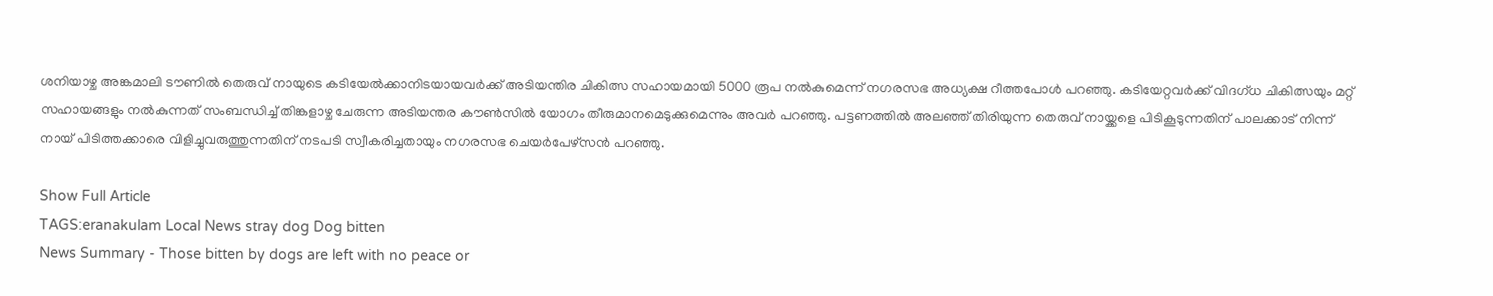ശനിയാഴ്ച അങ്കമാലി ടൗണിൽ തെരുവ് നായുടെ കടിയേൽക്കാനിടയായവർക്ക് അടിയന്തിര ചികിത്സ സഹായമായി 5000 രൂപ നൽകുമെന്ന് നഗരസഭ അധ്യക്ഷ റീത്തപോൾ പറഞ്ഞു. കടിയേറ്റവർക്ക് വിദഗ്ധ ചികിത്സയും മറ്റ് സഹായങ്ങളും നൽകുന്നത് സംബന്ധിച്ച് തിങ്കളാഴ്ച ചേരുന്ന അടിയന്തര കൗൺസിൽ യോഗം തീരുമാനമെടുക്കുമെന്നും അവർ പറഞ്ഞു. പട്ടണത്തിൽ അലഞ്ഞ് തിരിയുന്ന തെരുവ് നായ്ക്കളെ പിടികൂടുന്നതിന് പാലക്കാട് നിന്ന് നായ് പിടിത്തക്കാരെ വിളിച്ചുവരുത്തുന്നതിന് നടപടി സ്വീകരിച്ചതായും നഗരസഭ ചെയർപേഴ്സൻ പറഞ്ഞു.

Show Full Article
TAGS:eranakulam Local News stray dog Dog bitten
News Summary - Those bitten by dogs are left with no peace or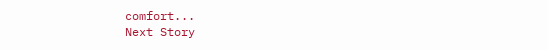comfort...
Next Story